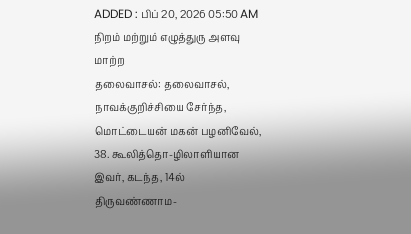ADDED : பிப் 20, 2026 05:50 AM
நிறம் மற்றும் எழுத்துரு அளவு மாற்ற
தலைவாசல்: தலைவாசல், நாவக்குறிச்சியை சேர்ந்த, மொட்டையன் மகன் பழனிவேல், 38. கூலித்தொ-ழிலாளியான இவர், கடந்த, 14ல் திருவண்ணாம-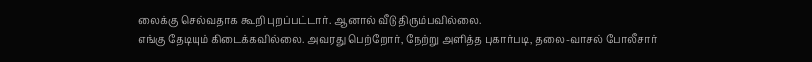லைக்கு செல்வதாக கூறி புறப்பட்டார். ஆனால் வீடு திரும்பவில்லை.
எங்கு தேடியும் கிடைக்கவில்லை. அவரது பெற்றோர், நேற்று அளித்த புகார்படி, தலை-வாசல் போலீசார்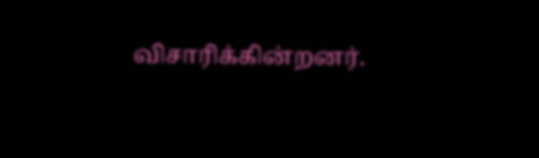விசாரிக்கின்றனர்.